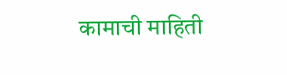कामाची माहिती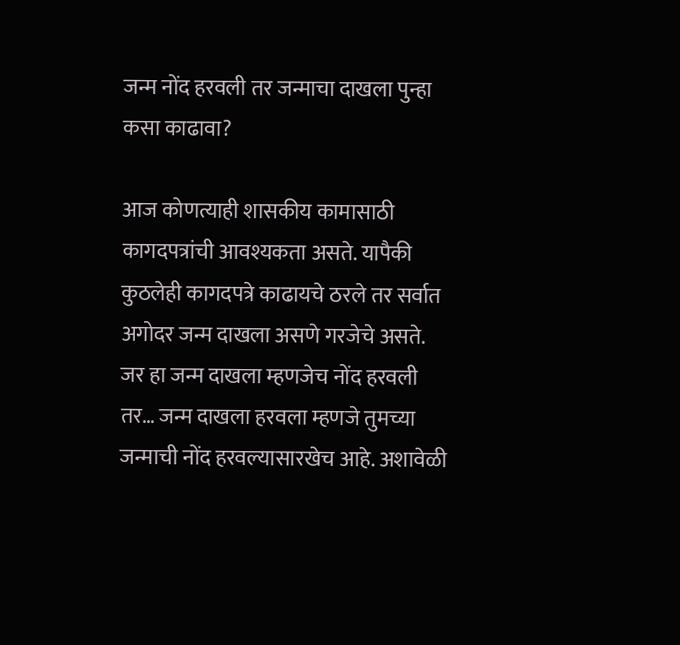जन्म नोंद हरवली तर जन्माचा दाखला पुन्हा कसा काढावा?

आज कोणत्याही शासकीय कामासाठी कागदपत्रांची आवश्यकता असते. यापैकी कुठलेही कागदपत्रे काढायचे ठरले तर सर्वात अगोदर जन्म दाखला असणे गरजेचे असते. जर हा जन्म दाखला म्हणजेच नोंद हरवली तर… जन्म दाखला हरवला म्हणजे तुमच्या जन्माची नोंद हरवल्यासारखेच आहे. अशावेळी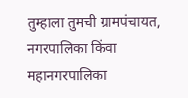तुम्हाला तुमची ग्रामपंचायत, नगरपालिका किंवा महानगरपालिका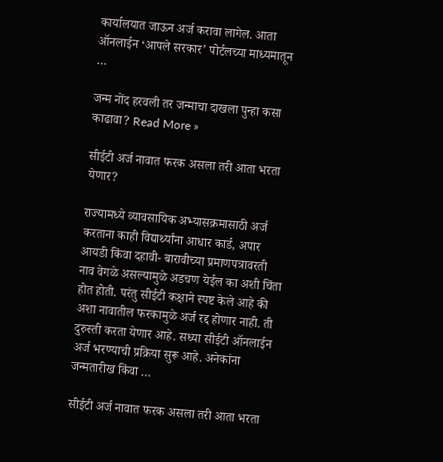कार्यालयात जाऊन अर्ज करावा लागेल. आता ऑनलाईन ‘आपले सरकार’ पोर्टलच्या माध्यमातून …

जन्म नोंद हरवली तर जन्माचा दाखला पुन्हा कसा काढावा? Read More »

सीईटी अर्ज नावात फरक असला तरी आता भरता येणार?

राज्यामध्ये व्यावसायिक अभ्यासक्रमासाठी अर्ज करताना काही विद्यार्थ्यांना आधार कार्ड, अपार आयडी किंवा दहावी- बारावीच्या प्रमाणपत्रावरती नाव वेगळे असल्यामुळे अडचण येईल का अशी चिंता होत होती. परंतु सीईटी कक्षाने स्पष्ट केले आहे की अशा नावातील फरकामुळे अर्ज रद्द होणार नाही. ती दुरुस्ती करता येणार आहे. सध्या सीईटी ऑनलाईन अर्ज भरण्याची प्रक्रिया सुरू आहे. अनेकांना जन्मतारीख किंवा …

सीईटी अर्ज नावात फरक असला तरी आता भरता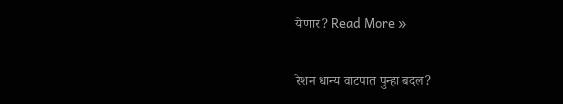येणार? Read More »

रेशन धान्य वाटपात पुन्हा बदल?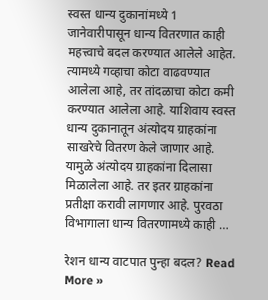स्वस्त धान्य दुकानांमध्ये 1 जानेवारीपासून धान्य वितरणात काही महत्त्वाचे बदल करण्यात आलेले आहेत. त्यामध्ये गव्हाचा कोटा वाढवण्यात आलेला आहे, तर तांदळाचा कोटा कमी करण्यात आलेला आहे. याशिवाय स्वस्त धान्य दुकानातून अंत्योदय ग्राहकांना साखरेचे वितरण केले जाणार आहे. यामुळे अंत्योदय ग्राहकांना दिलासा मिळालेला आहे. तर इतर ग्राहकांना प्रतीक्षा करावी लागणार आहे. पुरवठा विभागाला धान्य वितरणामध्ये काही …

रेशन धान्य वाटपात पुन्हा बदल? Read More »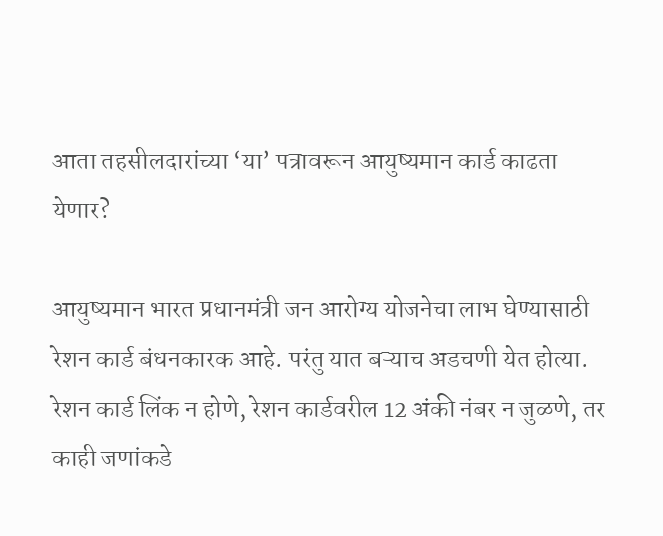आता तहसीलदारांच्या ‘या’ पत्रावरून आयुष्यमान कार्ड काढता येणार?

आयुष्यमान भारत प्रधानमंत्री जन आरोग्य योजनेचा लाभ घेण्यासाठी रेशन कार्ड बंधनकारक आहे. परंतु यात बऱ्याच अडचणी येत होत्या. रेशन कार्ड लिंक न होणे, रेशन कार्डवरील 12 अंकी नंबर न जुळणे, तर काही जणांकडे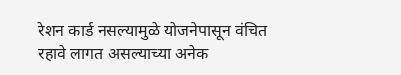रेशन कार्ड नसल्यामुळे योजनेपासून वंचित रहावे लागत असल्याच्या अनेक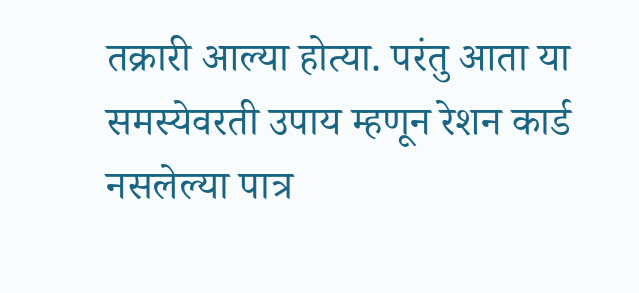तक्रारी आल्या होत्या. परंतु आता या समस्येवरती उपाय म्हणून रेशन कार्ड नसलेल्या पात्र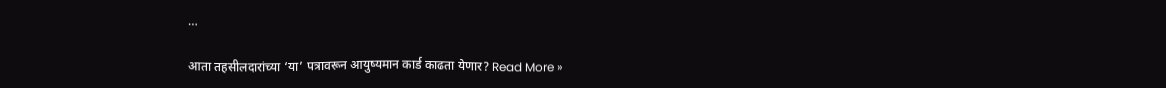…

आता तहसीलदारांच्या ‘या’ पत्रावरून आयुष्यमान कार्ड काढता येणार? Read More »